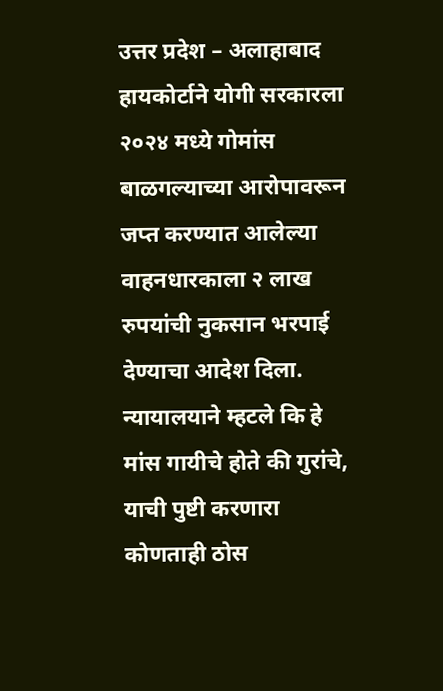उत्तर प्रदेश – अलाहाबाद हायकोर्टाने योगी सरकारला २०२४ मध्ये गोमांस बाळगल्याच्या आरोपावरून जप्त करण्यात आलेल्या वाहनधारकाला २ लाख रुपयांची नुकसान भरपाई देण्याचा आदेश दिला. न्यायालयाने म्हटले कि हे मांस गायीचे होते की गुरांचे, याची पुष्टी करणारा कोणताही ठोस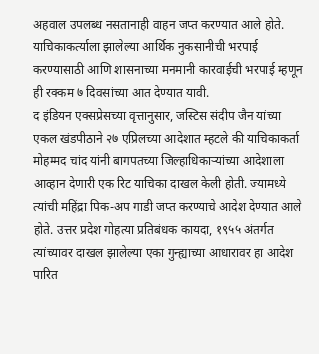अहवाल उपलब्ध नसतानाही वाहन जप्त करण्यात आले होते. याचिकाकर्त्याला झालेल्या आर्थिक नुकसानीची भरपाई करण्यासाठी आणि शासनाच्या मनमानी कारवाईची भरपाई म्हणून ही रक्कम ७ दिवसांच्या आत देण्यात यावी.
द इंडियन एक्सप्रेसच्या वृत्तानुसार, जस्टिस संदीप जैन यांच्या एकल खंडपीठाने २७ एप्रिलच्या आदेशात म्हटले की याचिकाकर्ता मोहम्मद चांद यांनी बागपतच्या जिल्हाधिकाऱ्यांच्या आदेशाला आव्हान देणारी एक रिट याचिका दाखल केली होती. ज्यामध्ये त्यांची महिंद्रा पिक-अप गाडी जप्त करण्याचे आदेश देण्यात आले होते. उत्तर प्रदेश गोहत्या प्रतिबंधक कायदा, १९५५ अंतर्गत त्यांच्यावर दाखल झालेल्या एका गुन्ह्याच्या आधारावर हा आदेश पारित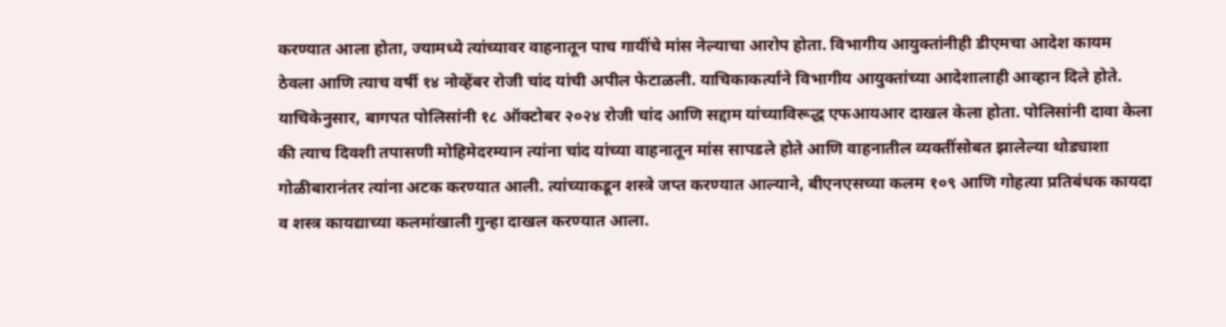करण्यात आला होता, ज्यामध्ये त्यांच्यावर वाहनातून पाच गायींचे मांस नेल्याचा आरोप होता. विभागीय आयुक्तांनीही डीएमचा आदेश कायम ठेवला आणि त्याच वर्षी १४ नोव्हेंबर रोजी चांद यांची अपील फेटाळली. याचिकाकर्त्याने विभागीय आयुक्तांच्या आदेशालाही आव्हान दिले होते.
याचिकेनुसार, बागपत पोलिसांनी १८ ऑक्टोबर २०२४ रोजी चांद आणि सद्दाम यांच्याविरूद्ध एफआयआर दाखल केला होता. पोलिसांनी दावा केला की त्याच दिवशी तपासणी मोहिमेदरम्यान त्यांना चांद यांच्या वाहनातून मांस सापडले होते आणि वाहनातील व्यक्तींसोबत झालेल्या थोड्याशा गोळीबारानंतर त्यांना अटक करण्यात आली. त्यांच्याकडून शस्त्रे जप्त करण्यात आल्याने, बीएनएसच्या कलम १०९ आणि गोहत्या प्रतिबंधक कायदा व शस्त्र कायद्याच्या कलमांखाली गुन्हा दाखल करण्यात आला.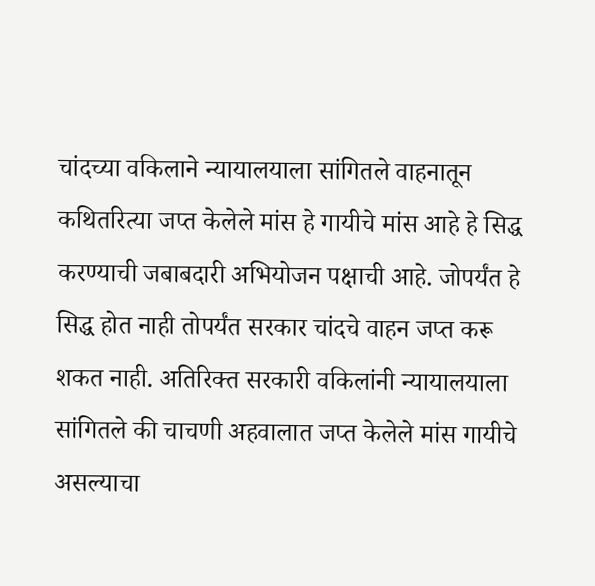चांदच्या वकिलाने न्यायालयाला सांगितले वाहनातून कथितरित्या जप्त केलेले मांस हे गायीचे मांस आहे हे सिद्ध करण्याची जबाबदारी अभियोजन पक्षाची आहे. जोपर्यंत हे सिद्ध होत नाही तोपर्यंत सरकार चांदचे वाहन जप्त करू शकत नाही. अतिरिक्त सरकारी वकिलांनी न्यायालयाला सांगितले की चाचणी अहवालात जप्त केलेले मांस गायीचे असल्याचा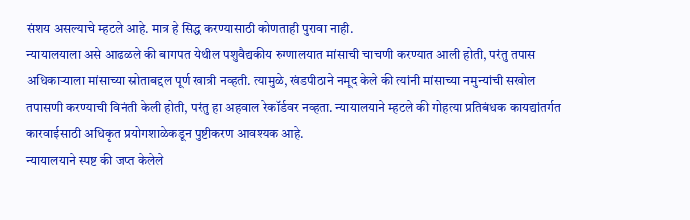संशय असल्याचे म्हटले आहे. मात्र हे सिद्ध करण्यासाठी कोणताही पुरावा नाही.
न्यायालयाला असे आढळले की बागपत येथील पशुवैद्यकीय रुग्णालयात मांसाची चाचणी करण्यात आली होती, परंतु तपास अधिकाऱ्याला मांसाच्या स्रोताबद्दल पूर्ण खात्री नव्हती. त्यामुळे, खंडपीठाने नमूद केले की त्यांनी मांसाच्या नमुन्यांची सखोल तपासणी करण्याची विनंती केली होती, परंतु हा अहवाल रेकॉर्डवर नव्हता. न्यायालयाने म्हटले की गोहत्या प्रतिबंधक कायद्यांतर्गत कारवाईसाठी अधिकृत प्रयोगशाळेकडून पुष्टीकरण आवश्यक आहे.
न्यायालयाने स्पष्ट की जप्त केलेले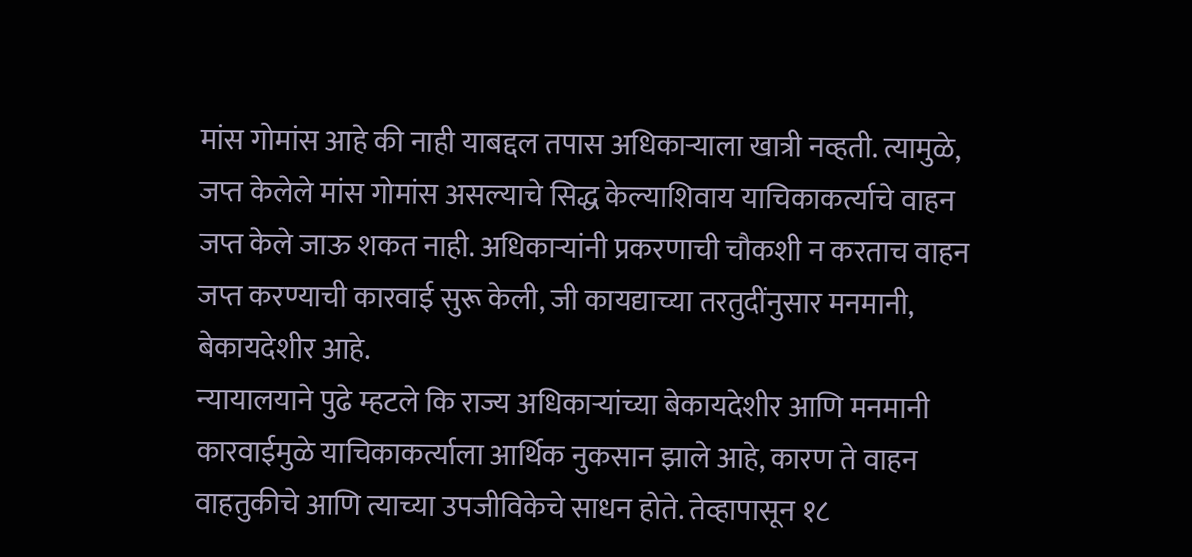मांस गोमांस आहे की नाही याबद्दल तपास अधिकाऱ्याला खात्री नव्हती. त्यामुळे, जप्त केलेले मांस गोमांस असल्याचे सिद्ध केल्याशिवाय याचिकाकर्त्याचे वाहन जप्त केले जाऊ शकत नाही. अधिकाऱ्यांनी प्रकरणाची चौकशी न करताच वाहन जप्त करण्याची कारवाई सुरू केली, जी कायद्याच्या तरतुदींनुसार मनमानी, बेकायदेशीर आहे.
न्यायालयाने पुढे म्हटले कि राज्य अधिकाऱ्यांच्या बेकायदेशीर आणि मनमानी कारवाईमुळे याचिकाकर्त्याला आर्थिक नुकसान झाले आहे, कारण ते वाहन वाहतुकीचे आणि त्याच्या उपजीविकेचे साधन होते. तेव्हापासून १८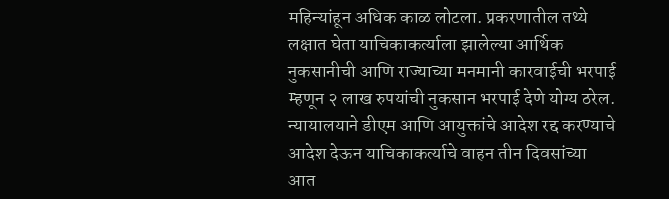महिन्यांहून अधिक काळ लोटला. प्रकरणातील तथ्ये लक्षात घेता याचिकाकर्त्याला झालेल्या आर्थिक नुकसानीची आणि राज्याच्या मनमानी कारवाईची भरपाई म्हणून २ लाख रुपयांची नुकसान भरपाई देणे योग्य ठरेल. न्यायालयाने डीएम आणि आयुक्तांचे आदेश रद्द करण्याचे आदेश देऊन याचिकाकर्त्याचे वाहन तीन दिवसांच्या आत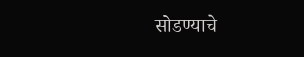सोडण्याचे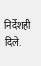निर्देशही दिले.